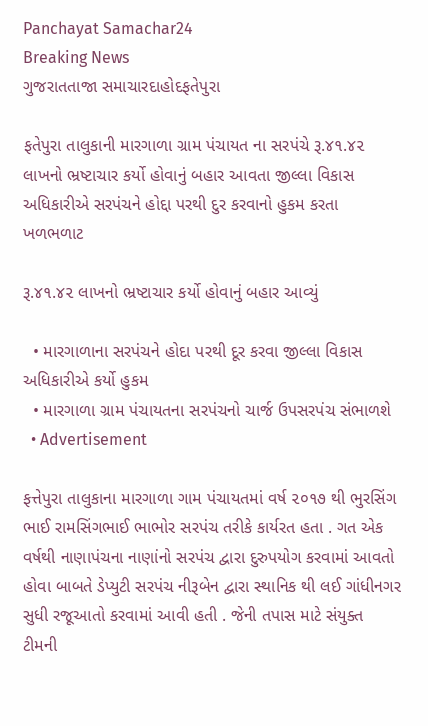Panchayat Samachar24
Breaking News
ગુજરાતતાજા સમાચારદાહોદફતેપુરા

ફતેપુરા તાલુકાની મારગાળા ગ્રામ પંચાયત ના સરપંચે રૂ.૪૧.૪૨ લાખનો ભ્રષ્ટાચાર કર્યો હોવાનું બહાર આવતા જીલ્લા વિકાસ અધિકારીએ સરપંચને હોદ્દા પરથી દુર કરવાનો હુકમ કરતા ખળભળાટ

રૂ.૪૧.૪૨ લાખનો ભ્રષ્ટાચાર કર્યો હોવાનું બહાર આવ્યું

  • મારગાળાના સરપંચને હોદા પરથી દૂર કરવા જીલ્લા વિકાસ અધિકારીએ કર્યો હુકમ
  • મારગાળા ગ્રામ પંચાયતના સરપંચનો ચાર્જ ઉપસરપંચ સંભાળશે
  • Advertisement

ફત્તેપુરા તાલુકાના મારગાળા ગામ પંચાયતમાં વર્ષ ૨૦૧૭ થી ભુરસિંગ ભાઈ રામસિંગભાઈ ભાભોર સરપંચ તરીકે કાર્યરત હતા . ગત એક વર્ષથી નાણાપંચના નાણાંનો સરપંચ દ્વારા દુરુપયોગ કરવામાં આવતો હોવા બાબતે ડેપ્યુટી સરપંચ નીરૂબેન દ્વારા સ્થાનિક થી લઈ ગાંધીનગર સુધી રજૂઆતો કરવામાં આવી હતી . જેની તપાસ માટે સંયુક્ત ટીમની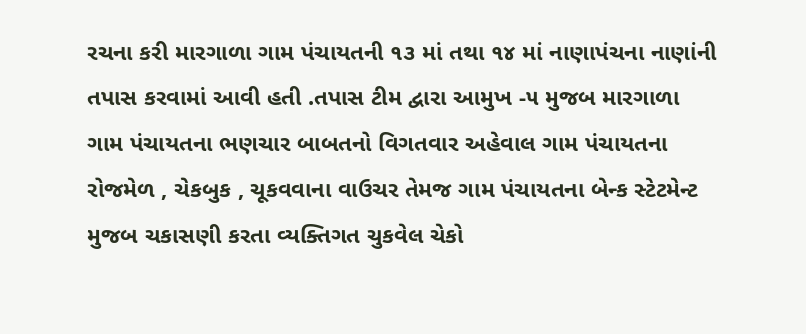રચના કરી મારગાળા ગામ પંચાયતની ૧૩ માં તથા ૧૪ માં નાણાપંચના નાણાંની તપાસ કરવામાં આવી હતી .તપાસ ટીમ દ્વારા આમુખ -૫ મુજબ મારગાળા ગામ પંચાયતના ભણચાર બાબતનો વિગતવાર અહેવાલ ગામ પંચાયતના રોજમેળ , ચેકબુક , ચૂકવવાના વાઉચર તેમજ ગામ પંચાયતના બેન્ક સ્ટેટમેન્ટ મુજબ ચકાસણી કરતા વ્યક્તિગત ચુકવેલ ચેકો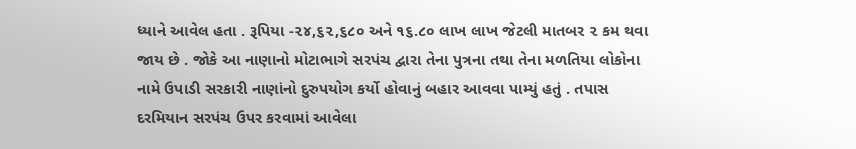ધ્યાને આવેલ હતા . રૂપિયા -૨૪,૬૨,૬૮૦ અને ૧૬.૮૦ લાખ લાખ જેટલી માતબર ૨ કમ થવા જાય છે . જોકે આ નાણાનો મોટાભાગે સરપંચ દ્વારા તેના પુત્રના તથા તેના મળતિયા લોકોના નામે ઉપાડી સરકારી નાણાંનો દુરુપયોગ કર્યો હોવાનું બહાર આવવા પામ્યું હતું . તપાસ દરમિયાન સરપંચ ઉપર કરવામાં આવેલા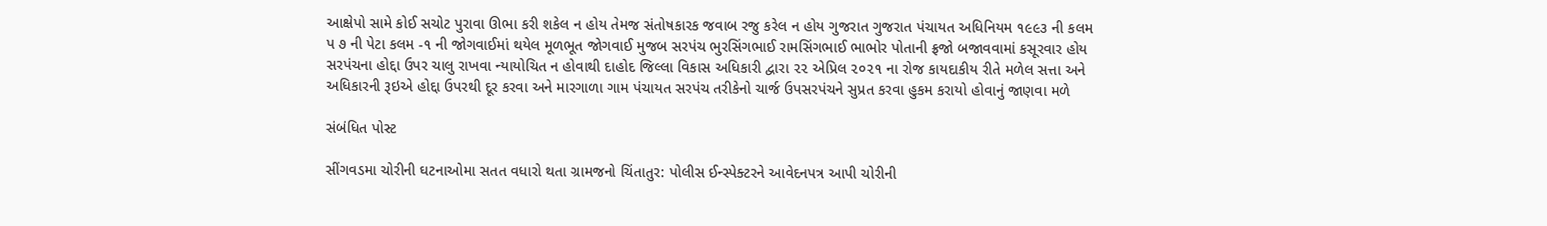આક્ષેપો સામે કોઈ સચોટ પુરાવા ઊભા કરી શકેલ ન હોય તેમજ સંતોષકારક જવાબ રજુ કરેલ ન હોય ગુજરાત ગુજરાત પંચાયત અધિનિયમ ૧૯૯૩ ની કલમ પ ૭ ની પેટા કલમ -૧ ની જોગવાઈમાં થયેલ મૂળભૂત જોગવાઈ મુજબ સરપંચ ભુરસિંગભાઈ રામસિંગભાઈ ભાભોર પોતાની ફ્રજો બજાવવામાં કસૂરવાર હોય સરપંચના હોદ્દા ઉપર ચાલુ રાખવા ન્યાયોચિત ન હોવાથી દાહોદ જિલ્લા વિકાસ અધિકારી દ્વારા ૨૨ એપ્રિલ ૨૦૨૧ ના રોજ કાયદાકીય રીતે મળેલ સત્તા અને અધિકારની રૂઇએ હોદ્દા ઉપરથી દૂર કરવા અને મારગાળા ગામ પંચાયત સરપંચ તરીકેનો ચાર્જ ઉપસરપંચને સુપ્રત કરવા હુકમ કરાયો હોવાનું જાણવા મળે

સંબંધિત પોસ્ટ

સીંગવડમા ચોરીની ઘટનાઓમા સતત વધારો થતા ગ્રામજનો ચિંતાતુર: પોલીસ ઈન્સ્પેક્ટરને આવેદનપત્ર આપી ચોરીની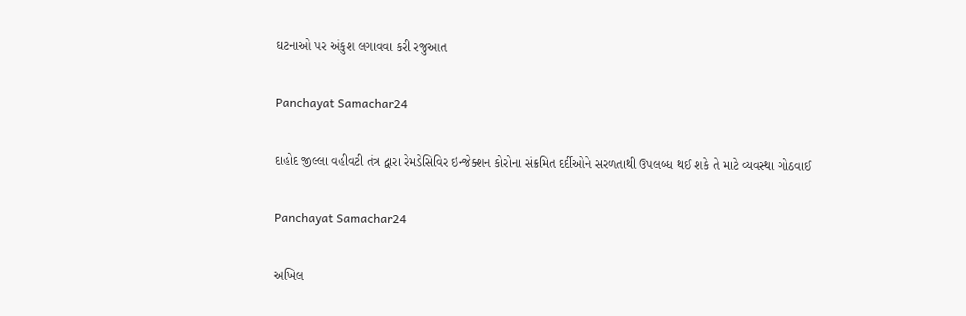ઘટનાઓ પર અંકુશ લગાવવા કરી રજુઆત

Panchayat Samachar24

દાહોદ જીલ્લા વહીવટી તંત્ર દ્વારા રેમડેસિવિર ઇન્જેક્શન કોરોના સંક્રમિત દર્દીઓને સરળતાથી ઉપલબ્ધ થઈ શકે તે માટે વ્યવસ્થા ગોઠવાઈ

Panchayat Samachar24

અખિલ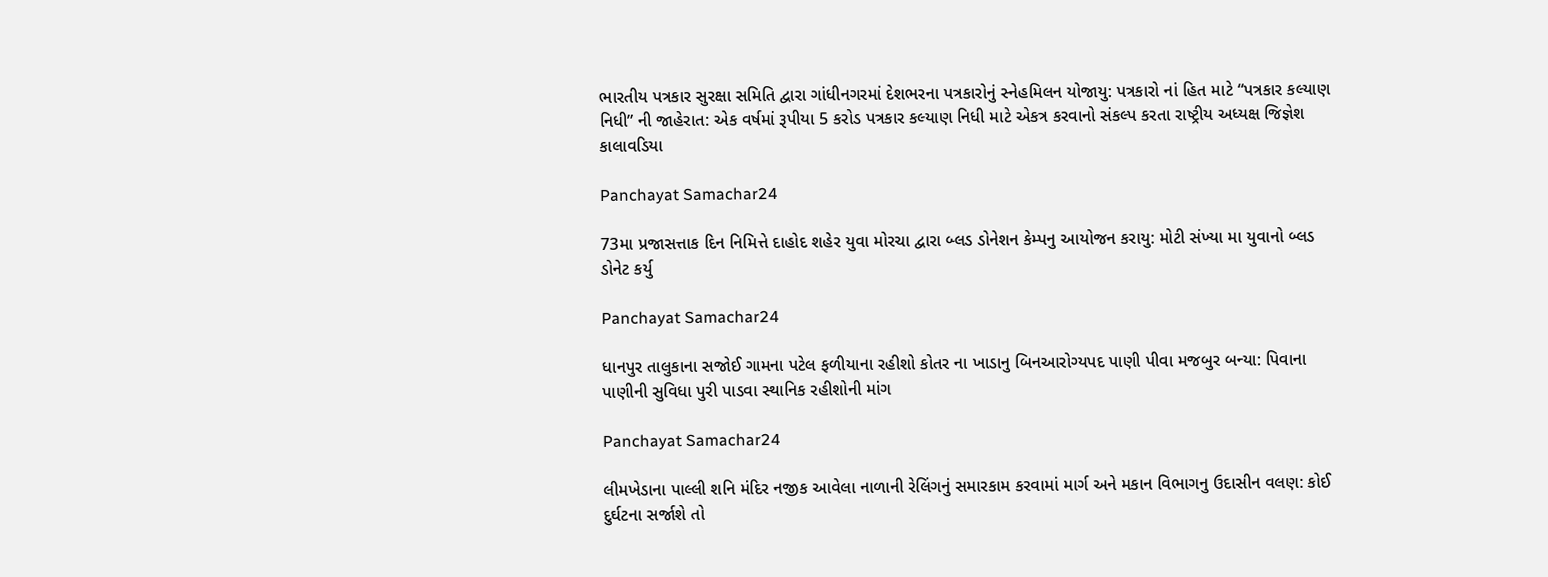ભારતીય પત્રકાર સુરક્ષા સમિતિ દ્વારા ગાંધીનગરમાં દેશભરના પત્રકારોનું સ્નેહમિલન યોજાયુ: પત્રકારો નાં હિત માટે “પત્રકાર કલ્યાણ નિધી” ની જાહેરાત: એક વર્ષમાં રૂપીયા 5 કરોડ પત્રકાર કલ્યાણ નિધી માટે એકત્ર કરવાનો સંકલ્પ કરતા રાષ્ટ્રીય અધ્યક્ષ જિજ્ઞેશ કાલાવડિયા

Panchayat Samachar24

73મા પ્રજાસત્તાક દિન નિમિત્તે દાહોદ શહેર યુવા મોરચા દ્વારા બ્લડ ડોનેશન કેમ્પનુ આયોજન કરાયુ: મોટી સંખ્યા મા યુવાનો બ્લડ ડોનેટ કર્યુ

Panchayat Samachar24

ધાનપુર તાલુકાના સજોઈ ગામના પટેલ ફળીયાના રહીશો કોતર ના ખાડાનુ બિનઆરોગ્યપદ પાણી પીવા મજબુર બન્યા: પિવાના પાણીની સુવિધા પુરી પાડવા સ્થાનિક રહીશોની માંગ

Panchayat Samachar24

લીમખેડાના પાલ્લી શનિ મંદિર નજીક આવેલા નાળાની રેલિંગનું સમારકામ કરવામાં માર્ગ અને મકાન વિભાગનુ ઉદાસીન વલણ: કોઈ દુર્ઘટના સર્જાશે તો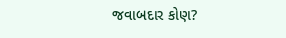જવાબદાર કોણ?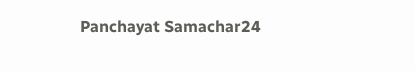Panchayat Samachar24